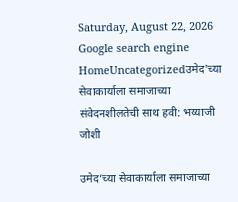Saturday, August 22, 2026
Google search engine
HomeUncategorizedउमेद'च्या सेवाकार्याला समाजाच्या संवेदनशीलतेची साथ हवी: भय्याजी जोशी

उमेद’च्या सेवाकार्याला समाजाच्या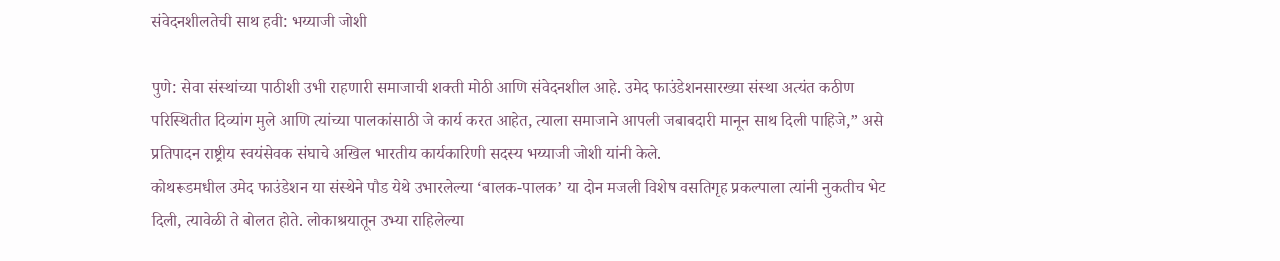संवेदनशीलतेची साथ हवी: भय्याजी जोशी

पुणे: सेवा संस्थांच्या पाठीशी उभी राहणारी समाजाची शक्ती मोठी आणि संवेदनशील आहे. उमेद फाउंडेशनसारख्या संस्था अत्यंत कठीण परिस्थितीत दिव्यांग मुले आणि त्यांच्या पालकांसाठी जे कार्य करत आहेत, त्याला समाजाने आपली जबाबदारी मानून साथ दिली पाहिजे,” असे प्रतिपादन राष्ट्रीय स्वयंसेवक संघाचे अखिल भारतीय कार्यकारिणी सदस्य भय्याजी जोशी यांनी केले.
कोथरूडमधील उमेद फाउंडेशन या संस्थेने पौड येथे उभारलेल्या ‘बालक-पालक’ या दोन मजली विशेष वसतिगृह प्रकल्पाला त्यांनी नुकतीच भेट दिली, त्यावेळी ते बोलत होते. लोकाश्रयातून उभ्या राहिलेल्या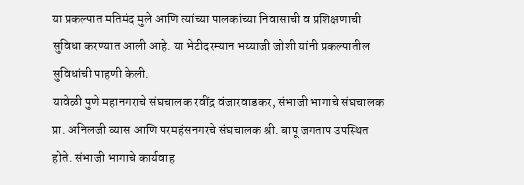या प्रकल्पात मतिमंद मुले आणि त्यांच्या पालकांच्या निवासाची व प्रशिक्षणाची सुविधा करण्यात आली आहे. या भेटीदरम्यान भय्याजी जोशी यांनी प्रकल्पातील सुविधांची पाहणी केली.
यावेळी पुणे महानगराचे संघचालक रवींद्र वंजारवाडकर, संभाजी भागाचे संघचालक प्रा. अनिलजी व्यास आणि परमहंसनगरचे संघचालक श्री. बापू जगताप उपस्थित होते. संभाजी भागाचे कार्यवाह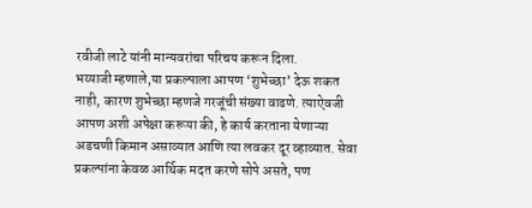रवीजी लाटे यांनी मान्यवरांचा परिचय करून दिला.
भय्याजी म्हणाले,या प्रकल्पाला आपण ‘शुभेच्छा’ देऊ शकत नाही, कारण शुभेच्छा म्हणजे गरजूंची संख्या वाढणे. त्याऐवजी आपण अशी अपेक्षा करूया की, हे कार्य करताना येणाऱ्या अडचणी किमान असाव्यात आणि त्या लवकर दूर व्हाव्यात. सेवा प्रकल्पांना केवळ आर्थिक मदत करणे सोपे असते, पण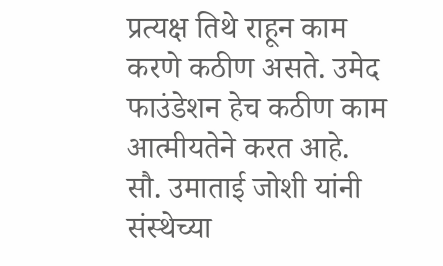प्रत्यक्ष तिथे राहून काम करणे कठीण असते. उमेद फाउंडेशन हेच कठीण काम आत्मीयतेने करत आहे.
सौ. उमाताई जोशी यांनी संस्थेच्या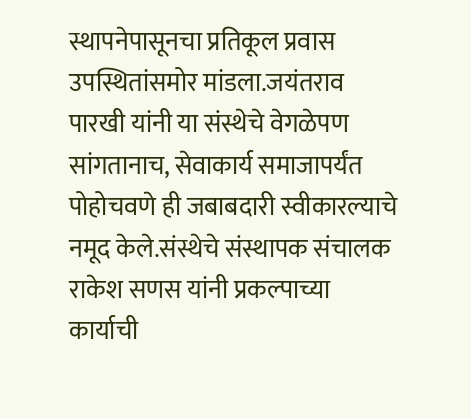स्थापनेपासूनचा प्रतिकूल प्रवास उपस्थितांसमोर मांडला.जयंतराव पारखी यांनी या संस्थेचे वेगळेपण सांगतानाच, सेवाकार्य समाजापर्यंत पोहोचवणे ही जबाबदारी स्वीकारल्याचे नमूद केले.संस्थेचे संस्थापक संचालक राकेश सणस यांनी प्रकल्पाच्या कार्याची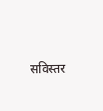सविस्तर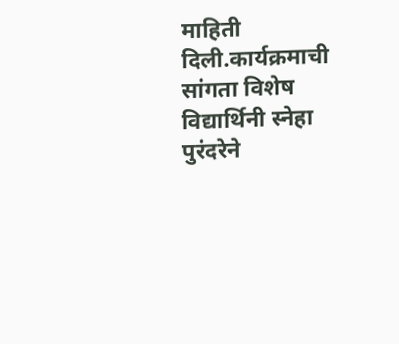माहिती दिली.कार्यक्रमाची सांगता विशेष विद्यार्थिनी स्नेहा पुरंदरेने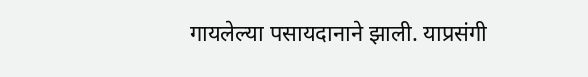गायलेल्या पसायदानाने झाली. याप्रसंगी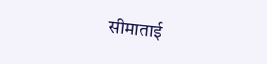सीमाताई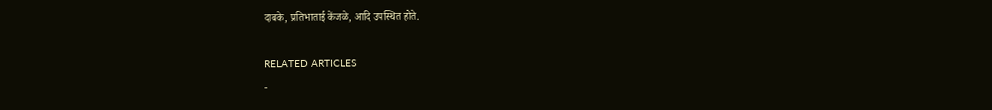दाबके, प्रतिभाताई केंजळे, आदि उपस्थित होते.

RELATED ARTICLES
-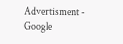Advertisment -
Google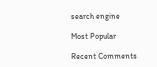search engine

Most Popular

Recent Comments